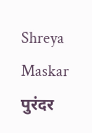Shreya Maskar
पुरंदर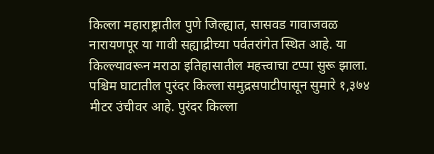किल्ला महाराष्ट्रातील पुणे जिल्ह्यात, सासवड गावाजवळ नारायणपूर या गावी सह्याद्रीच्या पर्वतरांगेत स्थित आहे. या किल्ल्यावरून मराठा इतिहासातील महत्त्वाचा टप्पा सुरू झाला.
पश्चिम घाटातील पुरंदर किल्ला समुद्रसपाटीपासून सुमारे १,३७४ मीटर उंचीवर आहे. पुरंदर किल्ला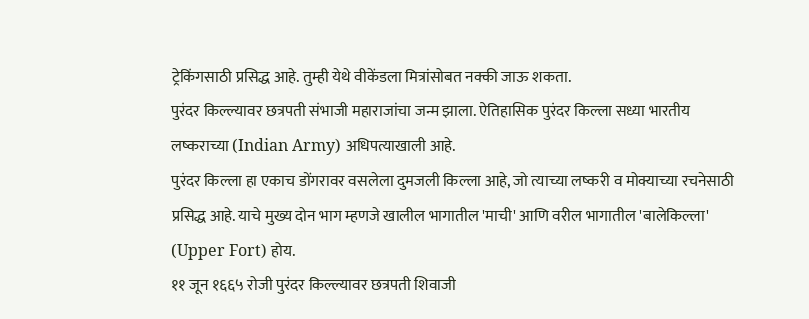ट्रेकिंगसाठी प्रसिद्ध आहे. तुम्ही येथे वीकेंडला मित्रांसोबत नक्की जाऊ शकता.
पुरंदर किल्ल्यावर छत्रपती संभाजी महाराजांचा जन्म झाला. ऐतिहासिक पुरंदर किल्ला सध्या भारतीय लष्कराच्या (Indian Army) अधिपत्याखाली आहे.
पुरंदर किल्ला हा एकाच डोंगरावर वसलेला दुमजली किल्ला आहे, जो त्याच्या लष्करी व मोक्याच्या रचनेसाठी प्रसिद्ध आहे. याचे मुख्य दोन भाग म्हणजे खालील भागातील 'माची' आणि वरील भागातील 'बालेकिल्ला' (Upper Fort) होय.
११ जून १६६५ रोजी पुरंदर किल्ल्यावर छत्रपती शिवाजी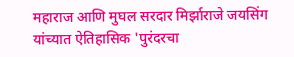महाराज आणि मुघल सरदार मिर्झाराजे जयसिंग यांच्यात ऐतिहासिक 'पुरंदरचा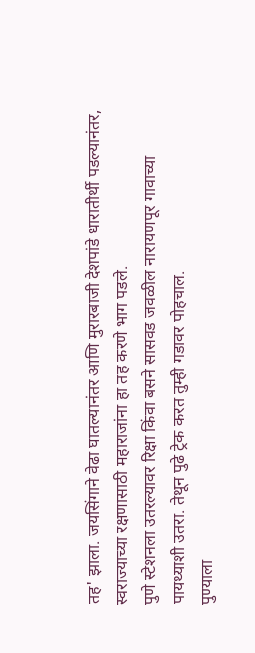तह' झाला. जयसिंगाने वेढा घातल्यानंतर आणि मुरारबाजी देशपांडे धारातीर्थी पडल्यानंतर, स्वराज्याच्या रक्षणासाठी महाराजांना हा तह करणे भाग पडले.
पुणे स्टेशनला उतरल्यावर रिक्षा किंवा बसने सासवड जवळील नारायणपूर गावाच्या पायथ्याशी उतरा. तेथून पुढे ट्रेक करत तुम्ही गडावर पोहचाल.
पुण्याला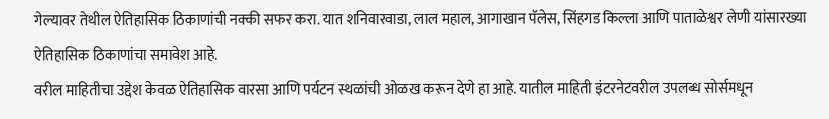गेल्यावर तेथील ऐतिहासिक ठिकाणांची नक्की सफर करा. यात शनिवारवाडा, लाल महाल, आगाखान पॅलेस, सिंहगड किल्ला आणि पाताळेश्वर लेणी यांसारख्या ऐतिहासिक ठिकाणांचा समावेश आहे.
वरील माहितीचा उद्देश केवळ ऐतिहासिक वारसा आणि पर्यटन स्थळांची ओळख करून देणे हा आहे. यातील माहिती इंटरनेटवरील उपलब्ध सोर्समधून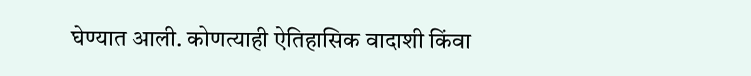घेण्यात आली. कोणत्याही ऐतिहासिक वादाशी किंवा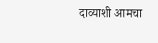दाव्याशी आमचा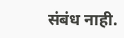संबंध नाही.